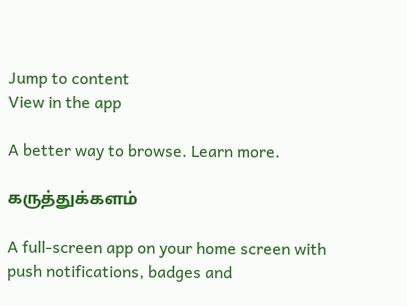Jump to content
View in the app

A better way to browse. Learn more.

கருத்துக்களம்

A full-screen app on your home screen with push notifications, badges and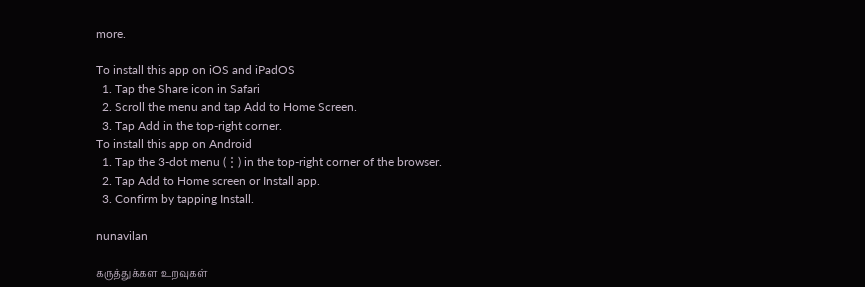more.

To install this app on iOS and iPadOS
  1. Tap the Share icon in Safari
  2. Scroll the menu and tap Add to Home Screen.
  3. Tap Add in the top-right corner.
To install this app on Android
  1. Tap the 3-dot menu (⋮) in the top-right corner of the browser.
  2. Tap Add to Home screen or Install app.
  3. Confirm by tapping Install.

nunavilan

கருத்துக்கள உறவுகள்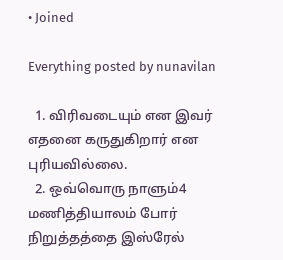• Joined

Everything posted by nunavilan

  1. விரிவடையும் என இவர் எதனை கருதுகிறார் என புரியவில்லை.
  2. ஒவ்வொரு நாளும்4 மணித்தியாலம் போர் நிறுத்தத்தை இஸ்ரேல்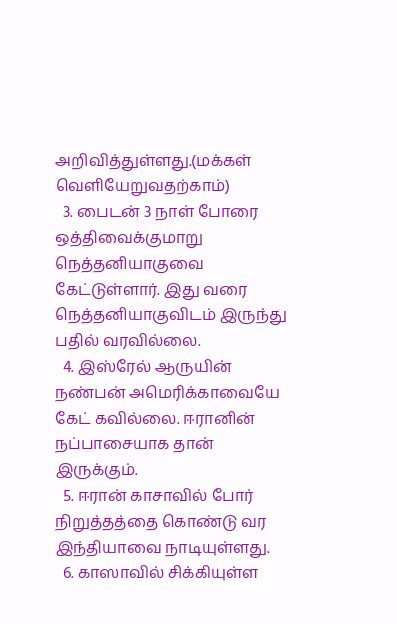அறிவித்துள்ளது.(மக்கள் வெளியேறுவதற்காம்)
  3. பைடன் 3 நாள் போரை ஒத்திவைக்குமாறு நெத்தனியாகுவை கேட்டுள்ளார். இது வரை நெத்தனியாகுவிடம் இருந்து பதில் வரவில்லை.
  4. இஸ்ரேல் ஆருயின் நண்பன் அமெரிக்காவையே கேட் கவில்லை. ஈரானின் நப்பாசையாக தான் இருக்கும்.
  5. ஈரான் காசாவில் போர் நிறுத்தத்தை கொண்டு வர இந்தியாவை நாடியுள்ளது.
  6. காஸாவில் சிக்கியுள்ள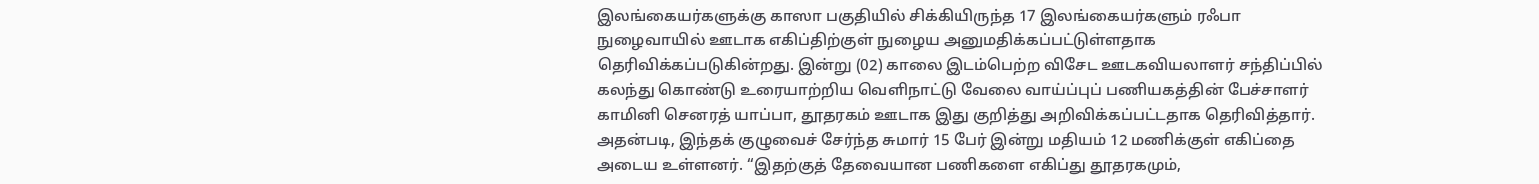இலங்கையர்களுக்கு காஸா பகுதியில் சிக்கியிருந்த 17 இலங்கையர்களும் ரஃபா நுழைவாயில் ஊடாக எகிப்திற்குள் நுழைய அனுமதிக்கப்பட்டுள்ளதாக தெரிவிக்கப்படுகின்றது. இன்று (02) காலை இடம்பெற்ற விசேட ஊடகவியலாளர் சந்திப்பில் கலந்து கொண்டு உரையாற்றிய வெளிநாட்டு வேலை வாய்ப்புப் பணியகத்தின் பேச்சாளர் காமினி செனரத் யாப்பா, தூதரகம் ஊடாக இது குறித்து அறிவிக்கப்பட்டதாக தெரிவித்தார். அதன்படி, இந்தக் குழுவைச் சேர்ந்த சுமார் 15 பேர் இன்று மதியம் 12 மணிக்குள் எகிப்தை அடைய உள்ளனர். “இதற்குத் தேவையான பணிகளை எகிப்து தூதரகமும்,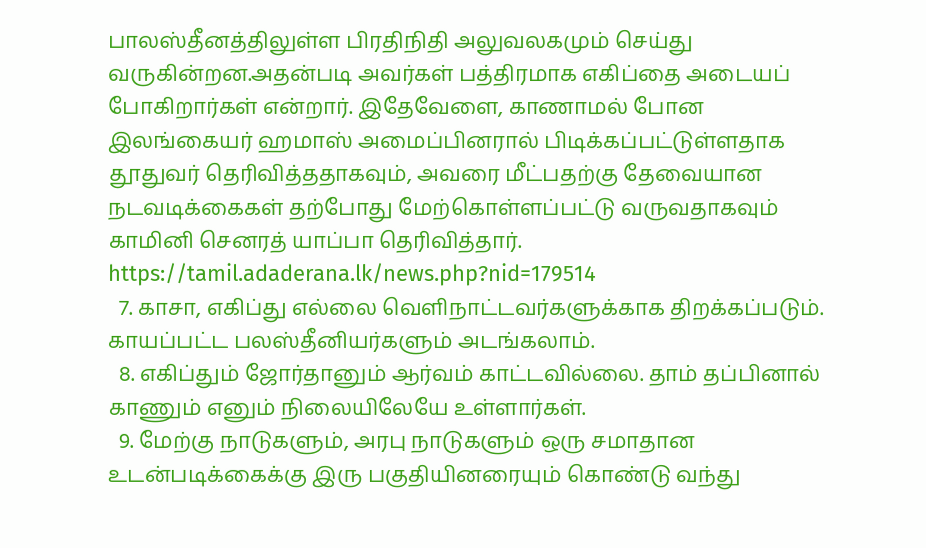பாலஸ்தீனத்திலுள்ள பிரதிநிதி அலுவலகமும் செய்து வருகின்றன.அதன்படி அவர்கள் பத்திரமாக எகிப்தை அடையப் போகிறார்கள் என்றார். இதேவேளை, காணாமல் போன இலங்கையர் ஹமாஸ் அமைப்பினரால் பிடிக்கப்பட்டுள்ளதாக தூதுவர் தெரிவித்ததாகவும், அவரை மீட்பதற்கு தேவையான நடவடிக்கைகள் தற்போது மேற்கொள்ளப்பட்டு வருவதாகவும் காமினி செனரத் யாப்பா தெரிவித்தார். https://tamil.adaderana.lk/news.php?nid=179514
  7. காசா, எகிப்து எல்லை வெளிநாட்டவர்களுக்காக திறக்கப்படும். காயப்பட்ட பலஸ்தீனியர்களும் அடங்கலாம்.
  8. எகிப்தும் ஜோர்தானும் ஆர்வம் காட்டவில்லை. தாம் தப்பினால் காணும் எனும் நிலையிலேயே உள்ளார்கள்.
  9. மேற்கு நாடுகளும், அரபு நாடுகளும் ஒரு சமாதான உடன்படிக்கைக்கு இரு பகுதியினரையும் கொண்டு வந்து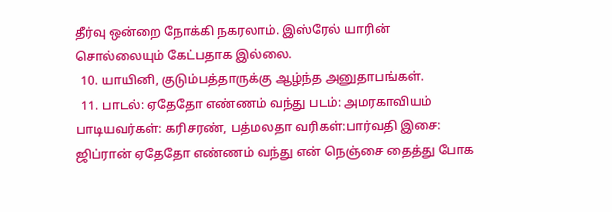தீர்வு ஒன்றை நோக்கி நகரலாம். இஸ்ரேல் யாரின் சொல்லையும் கேட்பதாக இல்லை.
  10. யாயினி, குடும்பத்தாருக்கு ஆழ்ந்த அனுதாபங்கள்.
  11. பாடல்: ஏதேதோ எண்ணம் வந்து படம்: அமரகாவியம் பாடியவர்கள்: கரிசரண், பத்மலதா வரிகள்:பார்வதி இசை: ஜிப்ரான் ஏதேதோ எண்ணம் வந்து என் நெஞ்சை தைத்து போக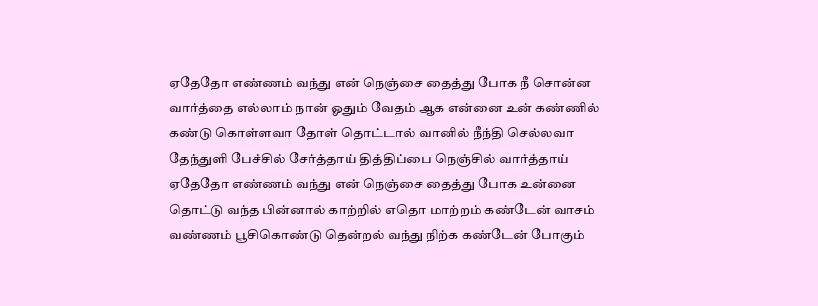ஏதேதோ எண்ணம் வந்து என் நெஞ்சை தைத்து போக நீ சொன்ன வார்த்தை எல்லாம் நான் ஓதும் வேதம் ஆக என்னை உன் கண்ணில் கண்டு கொள்ளவா தோள் தொட்டால் வானில் நீந்தி செல்லவா தேந்துளி பேச்சில் சேர்த்தாய் தித்திப்பை நெஞ்சில் வார்த்தாய் ஏதேதோ எண்ணம் வந்து என் நெஞ்சை தைத்து போக உன்னை தொட்டு வந்த பின்னால் காற்றில் எதொ மாற்றம் கண்டேன் வாசம் வண்ணம் பூசிகொண்டு தென்றல் வந்து நிற்க கண்டேன் போகும்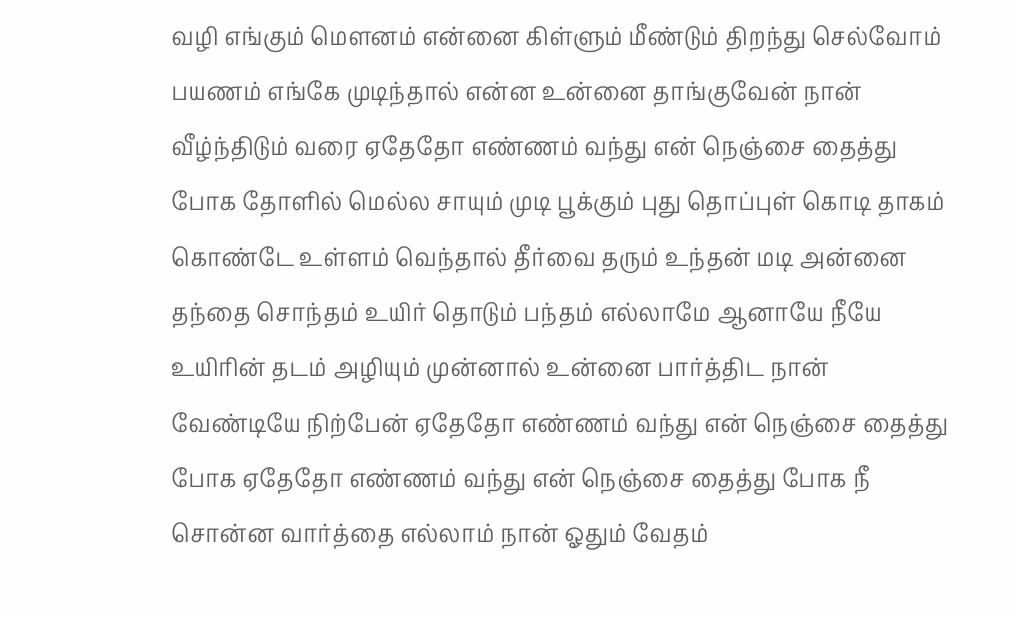வழி எங்கும் மௌனம் என்னை கிள்ளும் மீண்டும் திறந்து செல்வோம் பயணம் எங்கே முடிந்தால் என்ன உன்னை தாங்குவேன் நான் வீழ்ந்திடும் வரை ஏதேதோ எண்ணம் வந்து என் நெஞ்சை தைத்து போக தோளில் மெல்ல சாயும் முடி பூக்கும் புது தொப்புள் கொடி தாகம் கொண்டே உள்ளம் வெந்தால் தீர்வை தரும் உந்தன் மடி அன்னை தந்தை சொந்தம் உயிர் தொடும் பந்தம் எல்லாமே ஆனாயே நீயே உயிரின் தடம் அழியும் முன்னால் உன்னை பார்த்திட நான் வேண்டியே நிற்பேன் ஏதேதோ எண்ணம் வந்து என் நெஞ்சை தைத்து போக ஏதேதோ எண்ணம் வந்து என் நெஞ்சை தைத்து போக நீ சொன்ன வார்த்தை எல்லாம் நான் ஓதும் வேதம்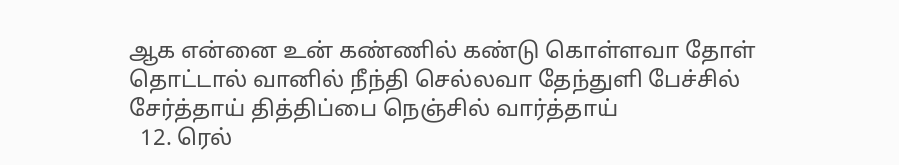ஆக என்னை உன் கண்ணில் கண்டு கொள்ளவா தோள் தொட்டால் வானில் நீந்தி செல்லவா தேந்துளி பேச்சில் சேர்த்தாய் தித்திப்பை நெஞ்சில் வார்த்தாய்
  12. ரெல்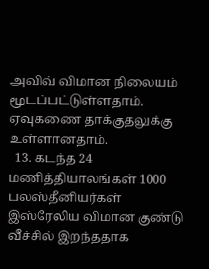அவிவ் விமான நிலையம் மூடப்பட்டுள்ளதாம். ஏவுகணை தாக்குதலுக்கு உள்ளானதாம்.
  13. கடந்த 24 மணித்தியாலங்கள் 1000 பலஸ்தீனியர்கள் இஸ்ரேலிய விமான குண்டு வீச்சில் இறந்ததாக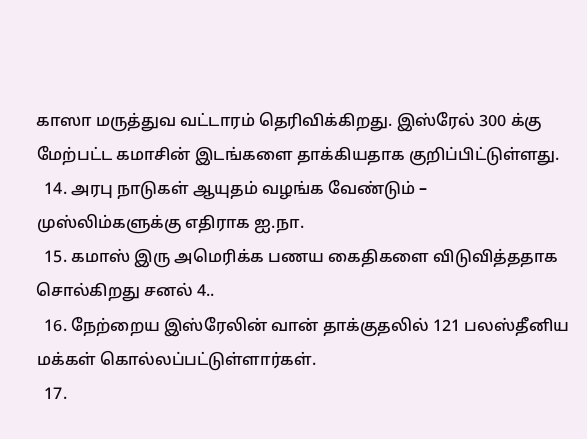காஸா மருத்துவ வட்டாரம் தெரிவிக்கிறது. இஸ்ரேல் 300 க்கு மேற்பட்ட கமாசின் இடங்களை தாக்கியதாக குறிப்பிட்டுள்ளது.
  14. அரபு நாடுகள் ஆயுதம் வழங்க வேண்டும் – முஸ்லிம்களுக்கு எதிராக ஐ.நா.
  15. கமாஸ் இரு அமெரிக்க பணய கைதிகளை விடுவித்ததாக சொல்கிறது சனல் 4..
  16. நேற்றைய இஸ்ரேலின் வான் தாக்குதலில் 121 பலஸ்தீனிய மக்கள் கொல்லப்பட்டுள்ளார்கள்.
  17.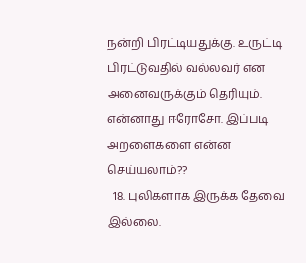நன்றி பிரட்டியதுக்கு. உருட்டி பிரட்டுவதில் வல்லவர் என அனைவருக்கும் தெரியும். என்னாது ஈரோசோ. இப்படி அறளைகளை என்ன செய்யலாம்??
  18. புலிகளாக இருக்க தேவை இல்லை.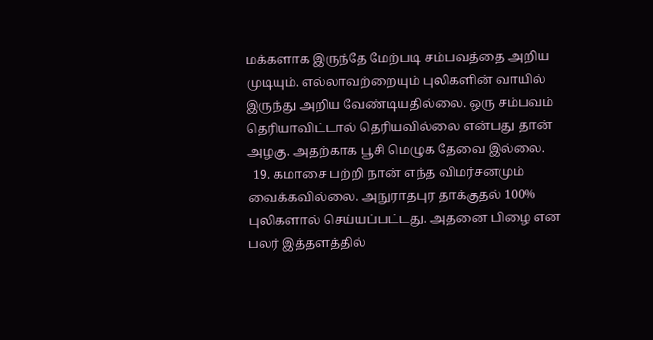மக்களாக இருந்தே மேற்படி சம்பவத்தை அறிய முடியும். எல்லாவற்றையும் புலிகளின் வாயில் இருந்து அறிய வேண்டியதில்லை. ஒரு சம்பவம் தெரியாவிட்டால் தெரியவில்லை என்பது தான் அழகு. அதற்காக பூசி மெழுக தேவை இல்லை.
  19. கமாசை பற்றி நான் எந்த விமர்சனமும் வைக்கவில்லை. அநுராதபுர தாக்குதல் 100% புலிகளால் செய்யப்பட்டது. அதனை பிழை என பலர் இத்தளத்தில்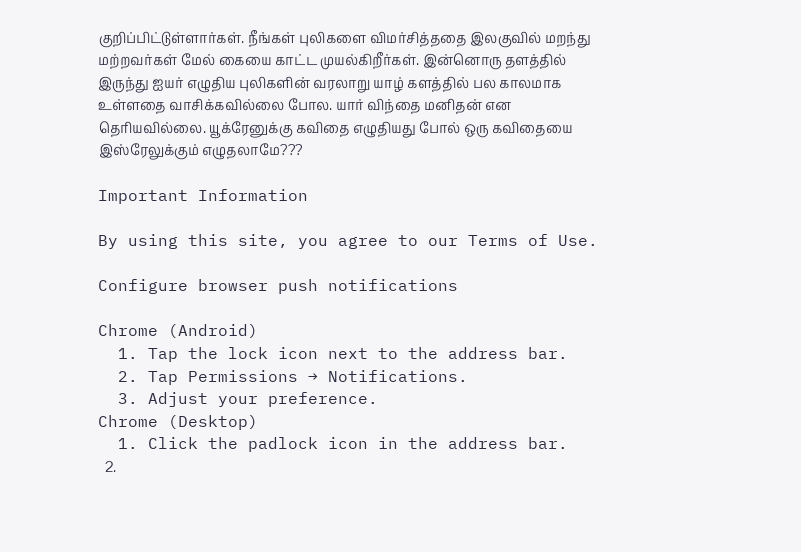குறிப்பிட்டுள்ளார்கள். நீங்கள் புலிகளை விமர்சித்ததை இலகுவில் மறந்து மற்றவர்கள் மேல் கையை காட்ட முயல்கிறீர்கள். இன்னொரு தளத்தில் இருந்து ஐயர் எழுதிய புலிகளின் வரலாறு யாழ் களத்தில் பல காலமாக உள்ளதை வாசிக்கவில்லை போல. யார் விந்தை மனிதன் என தெரியவில்லை. யூக்ரேனுக்கு கவிதை எழுதியது போல் ஒரு கவிதையை இஸ்ரேலுக்கும் எழுதலாமே???

Important Information

By using this site, you agree to our Terms of Use.

Configure browser push notifications

Chrome (Android)
  1. Tap the lock icon next to the address bar.
  2. Tap Permissions → Notifications.
  3. Adjust your preference.
Chrome (Desktop)
  1. Click the padlock icon in the address bar.
  2.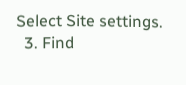Select Site settings.
  3. Find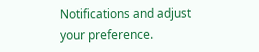Notifications and adjust your preference.